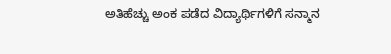ಅತಿಹೆಚ್ಚು ಅಂಕ ಪಡೆದ ವಿದ್ಯಾರ್ಥಿಗಳಿಗೆ ಸನ್ಮಾನ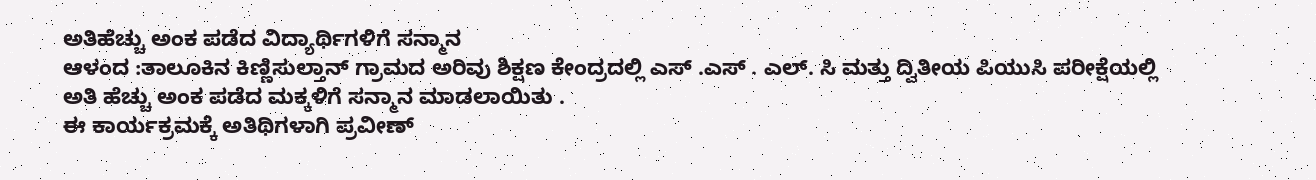ಅತಿಹೆಚ್ಚು ಅಂಕ ಪಡೆದ ವಿದ್ಯಾರ್ಥಿಗಳಿಗೆ ಸನ್ಮಾನ
ಆಳಂದ :ತಾಲೂಕಿನ ಕಿಣ್ಣಿಸುಲ್ತಾನ್ ಗ್ರಾಮದ ಅರಿವು ಶಿಕ್ಷಣ ಕೇಂದ್ರದಲ್ಲಿ ಎಸ್ .ಎಸ್ . ಎಲ್. ಸಿ ಮತ್ತು ದ್ವಿತೀಯ ಪಿಯುಸಿ ಪರೀಕ್ಷೆಯಲ್ಲಿ ಅತಿ ಹೆಚ್ಚು ಅಂಕ ಪಡೆದ ಮಕ್ಕಳಿಗೆ ಸನ್ಮಾನ ಮಾಡಲಾಯಿತು .
ಈ ಕಾರ್ಯಕ್ರಮಕ್ಕೆ ಅತಿಥಿಗಳಾಗಿ ಪ್ರವೀಣ್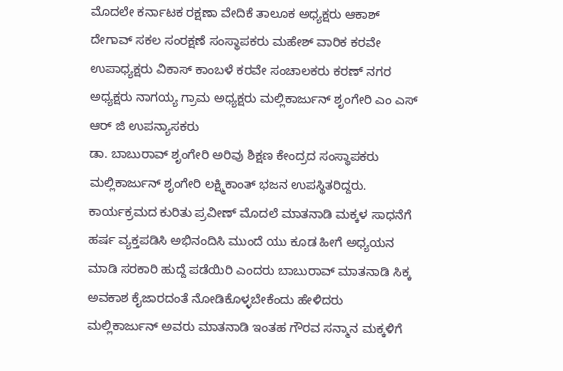ಮೊದಲೇ ಕರ್ನಾಟಕ ರಕ್ಷಣಾ ವೇದಿಕೆ ತಾಲೂಕ ಅಧ್ಯಕ್ಷರು ಆಕಾಶ್ ದೇಗಾವ್ ಸಕಲ ಸಂರಕ್ಷಣೆ ಸಂಸ್ಥಾಪಕರು ಮಹೇಶ್ ವಾರಿಕ ಕರವೇ ಉಪಾಧ್ಯಕ್ಷರು ವಿಕಾಸ್ ಕಾಂಬಳೆ ಕರವೇ ಸಂಚಾಲಕರು ಕರಣ್ ನಗರ ಅಧ್ಯಕ್ಷರು ನಾಗಯ್ಯ ಗ್ರಾಮ ಅಧ್ಯಕ್ಷರು ಮಲ್ಲಿಕಾರ್ಜುನ್ ಶೃಂಗೇರಿ ಎಂ ಎಸ್ ಆರ್ ಜಿ ಉಪನ್ಯಾಸಕರು
ಡಾ. ಬಾಬುರಾವ್ ಶೃಂಗೇರಿ ಅರಿವು ಶಿಕ್ಷಣ ಕೇಂದ್ರದ ಸಂಸ್ಥಾಪಕರು ಮಲ್ಲಿಕಾರ್ಜುನ್ ಶೃಂಗೇರಿ ಲಕ್ಷ್ಮಿಕಾಂತ್ ಭಜನ ಉಪಸ್ಥಿತರಿದ್ದರು.
ಕಾರ್ಯಕ್ರಮದ ಕುರಿತು ಪ್ರವೀಣ್ ಮೊದಲೆ ಮಾತನಾಡಿ ಮಕ್ಕಳ ಸಾಧನೆಗೆ ಹರ್ಷ ವ್ಯಕ್ತಪಡಿಸಿ ಅಭಿನಂದಿಸಿ ಮುಂದೆ ಯು ಕೂಡ ಹೀಗೆ ಅಧ್ಯಯನ ಮಾಡಿ ಸರಕಾರಿ ಹುದ್ದೆ ಪಡೆಯಿರಿ ಎಂದರು ಬಾಬುರಾವ್ ಮಾತನಾಡಿ ಸಿಕ್ಕ ಅವಕಾಶ ಕೈಜಾರದಂತೆ ನೋಡಿಕೊಳ್ಳಬೇಕೆಂದು ಹೇಳಿದರು ಮಲ್ಲಿಕಾರ್ಜುನ್ ಅವರು ಮಾತನಾಡಿ ಇಂತಹ ಗೌರವ ಸನ್ಮಾನ ಮಕ್ಕಳಿಗೆ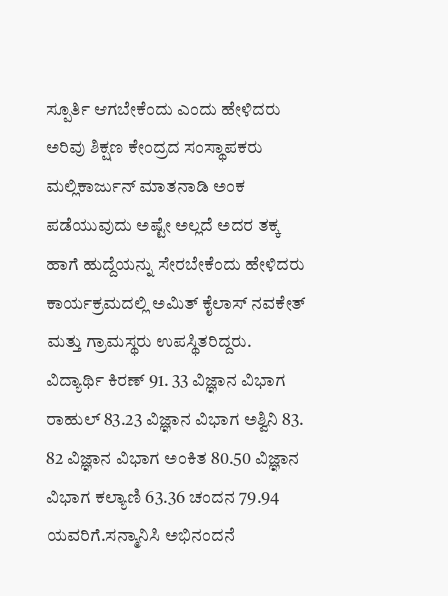ಸ್ಪೂರ್ತಿ ಆಗಬೇಕೆಂದು ಎಂದು ಹೇಳಿದರು ಅರಿವು ಶಿಕ್ಷಣ ಕೇಂದ್ರದ ಸಂಸ್ಥಾಪಕರು ಮಲ್ಲಿಕಾರ್ಜುನ್ ಮಾತನಾಡಿ ಅಂಕ ಪಡೆಯುವುದು ಅಷ್ಟೇ ಅಲ್ಲದೆ ಅದರ ತಕ್ಕ ಹಾಗೆ ಹುದ್ದೆಯನ್ನು ಸೇರಬೇಕೆಂದು ಹೇಳಿದರು ಕಾರ್ಯಕ್ರಮದಲ್ಲಿ ಅಮಿತ್ ಕೈಲಾಸ್ ನವಕೇತ್ ಮತ್ತು ಗ್ರಾಮಸ್ಥರು ಉಪಸ್ಥಿತರಿದ್ದರು. ವಿದ್ಯಾರ್ಥಿ ಕಿರಣ್ 91. 33 ವಿಜ್ಞಾನ ವಿಭಾಗ ರಾಹುಲ್ 83.23 ವಿಜ್ಞಾನ ವಿಭಾಗ ಅಶ್ವಿನಿ 83. 82 ವಿಜ್ಞಾನ ವಿಭಾಗ ಅಂಕಿತ 80.50 ವಿಜ್ಞಾನ ವಿಭಾಗ ಕಲ್ಯಾಣಿ 63.36 ಚಂದನ 79.94 ಯವರಿಗೆ.ಸನ್ಮಾನಿಸಿ ಅಭಿನಂದನೆ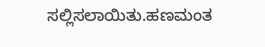ಸಲ್ಲಿಸಲಾಯಿತು.ಹಣಮಂತ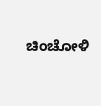ಚಿಂಚೋಳಿ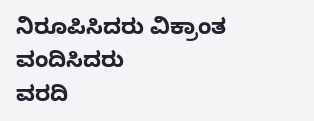ನಿರೂಪಿಸಿದರು ವಿಕ್ರಾಂತ ವಂದಿಸಿದರು
ವರದಿ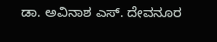ಡಾ. ಅವಿನಾಶ ಎಸ್. ದೇವನೂರ